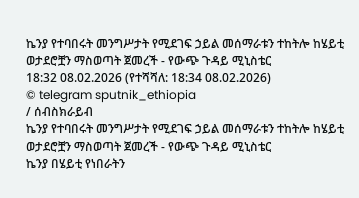ኬንያ የተባበሩት መንግሥታት የሚደገፍ ኃይል መሰማራቱን ተከትሎ ከሄይቲ ወታደሮቿን ማስወጣት ጀመረች - የውጭ ጉዳይ ሚኒስቴር
18:32 08.02.2026 (የተሻሻለ: 18:34 08.02.2026)
© telegram sputnik_ethiopia
/ ሰብስክራይብ
ኬንያ የተባበሩት መንግሥታት የሚደገፍ ኃይል መሰማራቱን ተከትሎ ከሄይቲ ወታደሮቿን ማስወጣት ጀመረች - የውጭ ጉዳይ ሚኒስቴር
ኬንያ በሄይቲ የነበራትን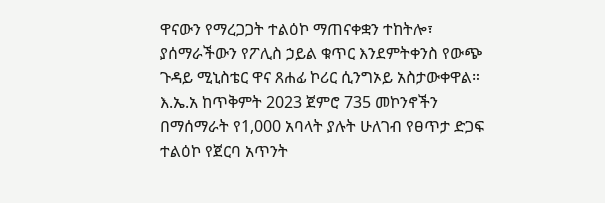ዋናውን የማረጋጋት ተልዕኮ ማጠናቀቋን ተከትሎ፣ ያሰማራችውን የፖሊስ ኃይል ቁጥር እንደምትቀንስ የውጭ ጉዳይ ሚኒስቴር ዋና ጸሐፊ ኮሪር ሲንግኦይ አስታውቀዋል።
እ.ኤ.አ ከጥቅምት 2023 ጀምሮ 735 መኮንኖችን በማሰማራት የ1,000 አባላት ያሉት ሁለገብ የፀጥታ ድጋፍ ተልዕኮ የጀርባ አጥንት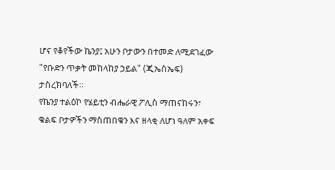ሆና የቆየችው ኬንያ፤ አሁን ቦታውን በተመድ ለሚደገፈው "የቡድን ጥቃት መከላከያ ኃይል" (ጂኤስኤፍ) ታስረክባለች።
የኬንያ ተልዕኮ የሄይቲን ብሔራዊ ፖሊስ ማጠናከሩን፣ ቁልፍ ቦታዎችን ማስጠበቁን እና ዘላቂ ለሆነ ዓለም አቀፍ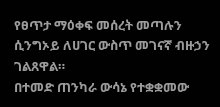የፀጥታ ማዕቀፍ መሰረት መጣሉን ሲንግኦይ ለሀገር ውስጥ መገናኛ ብዙኃን ገልጸዋል።
በተመድ ጠንካራ ውሳኔ የተቋቋመው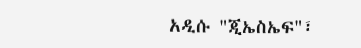አዲሱ "ጂኤስኤፍ"፣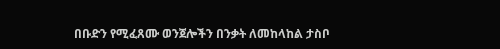በቡድን የሚፈጸሙ ወንጀሎችን በንቃት ለመከላከል ታስቦ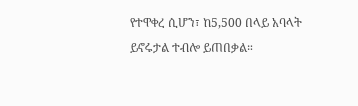የተዋቀረ ሲሆን፣ ከ5,500 በላይ አባላት ይኖሩታል ተብሎ ይጠበቃል።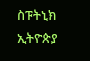ስፑትኒክ ኢትዮጵያ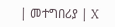| መተግበሪያ | X